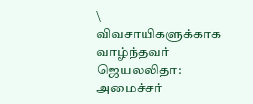\
விவசாயிகளுக்காக வாழ்ந்தவர் ஜெயலலிதா: அமைச்சர்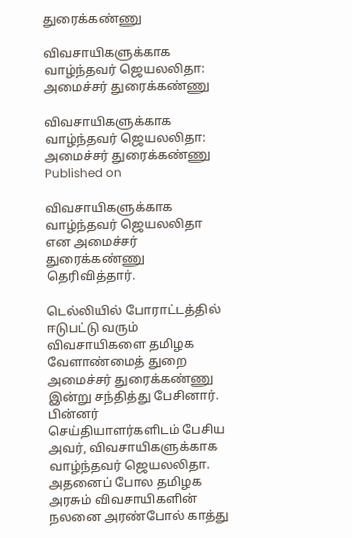துரைக்கண்ணு

விவசாயிகளுக்காக வாழ்ந்தவர் ஜெயலலிதா: அமைச்சர் துரைக்கண்ணு

விவசாயிகளுக்காக வாழ்ந்தவர் ஜெயலலிதா: அமைச்சர் துரைக்கண்ணு
Published on

விவசாயிகளுக்காக வாழ்ந்தவர் ஜெயலலிதா என அமைச்சர் துரைக்கண்ணு தெரிவித்தார்.

டெல்லியில் போராட்டத்தில் ஈடுபட்டு வரும் விவசாயிகளை தமிழக வேளாண்மைத் துறை அமைச்சர் துரைக்கண்ணு இன்று சந்தித்து பேசினார். பின்னர் செய்தியாளர்களிடம் பேசிய அவர், விவசாயிகளுக்காக வாழ்ந்தவர் ஜெயலலிதா. அதனைப் போல தமிழக அரசும் விவசாயிகளின் நலனை அரண்போல் காத்து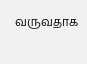வருவதாக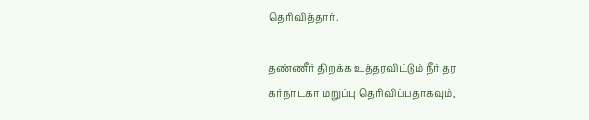தெரிவித்தார்.

தண்ணீர் திறக்க உத்தரவிட்டும் நீர் தர கர்நாடகா மறுப்பு தெரிவிப்பதாகவும்,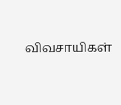விவசாயிகள்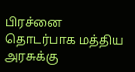பிரச்னை தொடர்பாக மத்திய அரசுக்கு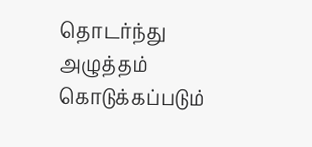தொடர்ந்து அழுத்தம் கொடுக்கப்படும்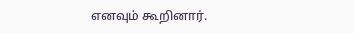எனவும் கூறினார்.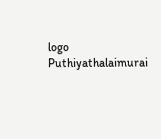logo
Puthiyathalaimurai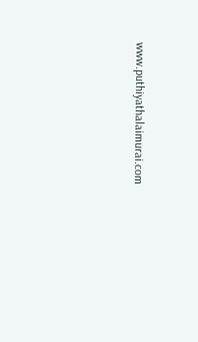www.puthiyathalaimurai.com